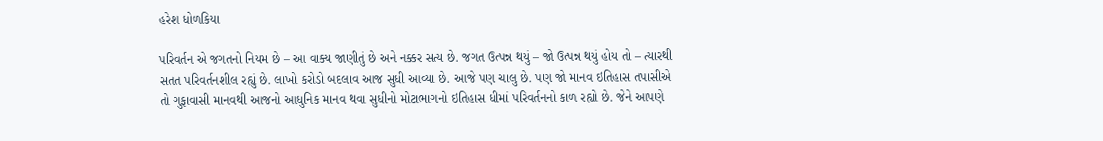હરેશ ધોળકિયા

પરિવર્તન એ જગતનો નિયમ છે – આ વાક્ય જાણીતું છે અને નક્કર સત્ય છે. જગત ઉત્પન્ન થયું – જો ઉત્પન્ન થયું હોય તો – ત્યારથી સતત પરિવર્તનશીલ રહ્યું છે. લાખો કરોડો બદલાવ આજ સુધી આવ્યા છે. આજે પણ ચાલુ છે. પણ જો માનવ ઇતિહાસ તપાસીએ તો ગુફાવાસી માનવથી આજનો આધુનિક માનવ થવા સુધીનો મોટાભાગનો ઇતિહાસ ધીમાં પરિવર્તનનો કાળ રહ્યો છે. જેને આપણે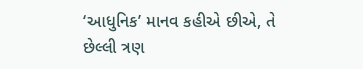‘આધુનિક’ માનવ કહીએ છીએ, તે છેલ્લી ત્રણ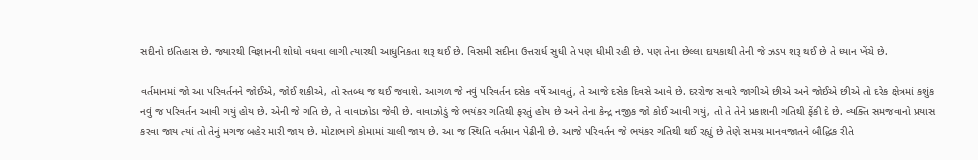સદીનો ઇતિહાસ છે. જ્યારથી વિજ્ઞાનની શોધો વધવા લાગી ત્યારથી આધુનિકતા શરૂ થઈ છે. વિસમી સદીના ઉત્તરાર્ધ સુધી તે પણ ધીમી રહી છે. પણ તેના છેલ્લા દાયકાથી તેની જે ઝડપ શરૂ થઈ છે તે ધ્યાન ખેંચે છે.

વર્તમાનમાં જો આ પરિવર્તનને જોઈએ, જોઈ શકીએ, તો સ્તબ્ધ જ થઈ જવાશે. આગળ જે નવું પરિવર્તન દસેક વર્ષે આવતું, તે આજે દસેક દિવસે આવે છે. દરરોજ સવારે જાગીએ છીએ અને જોઈએ છીએ તો દરેક ક્ષેત્રમાં કશુંક નવું જ પરિવર્તન આવી ગયું હોય છે. એની જે ગતિ છે, તે વાવાઝોડા જેવી છે. વાવાઝોડું જે ભયંકર ગતિથી ફરતું હોય છે અને તેના કેન્દ્ર નજીક જો કોઈ આવી ગયું, તો તે તેને પ્રકાશની ગતિથી ફેંકી દે છે. વ્યક્તિ સમજવાનો પ્રયાસ કરવા જાય ત્યાં તો તેનું મગજ બહેર મારી જાય છે. મોટાભાગે કોમામાં ચાલી જાય છે. આ જ સ્થિતિ વર્તમાન પેઢીની છે. આજે પરિવર્તન જે ભયંકર ગતિથી થઈ રહ્યું છે તેણે સમગ્ર માનવજાતને બૌદ્ધિક રીતે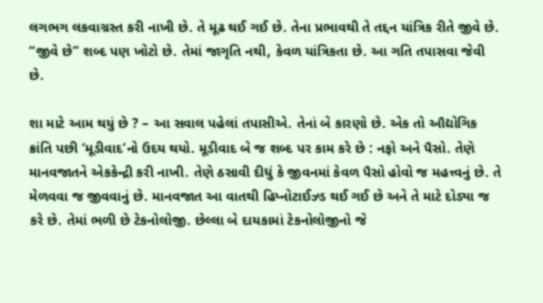લગભગ લકવાગ્રસ્ત કરી નાખી છે. તે મૂઢ થઈ ગઈ છે. તેના પ્રભાવથી તે તદ્દન યાંત્રિક રીતે જીવે છે. “જીવે છે” શબ્દ પણ ખોટો છે. તેમાં જાગૃતિ નથી, કેવળ યાંત્રિકતા છે. આ ગતિ તપાસવા જેવી છે.

શા માટે આમ થયું છે ? – આ સવાલ પહેલાં તપાસીએ. તેનાં બે કારણો છે. એક તો ઔદ્યોગિક ક્રાંતિ પછી ‘મૂડીવાદ’નો ઉદય થયો. મૂડીવાદ બે જ શબ્દ પર કામ કરે છે : નફો અને પૈસો. તેણે માનવજાતને એકકેન્દ્રી કરી નાખી. તેણે ઠસાવી દીધું કે જીવનમાં કેવળ પૈસો હોવો જ મહત્ત્વનું છે. તે મેળવવા જ જીવવાનું છે. માનવજાત આ વાતથી હિપ્નોટાઈઝ્ડ થઈ ગઈ છે અને તે માટે દોડ્યા જ કરે છે. તેમાં ભળી છે ટેકનોલોજી. છેલ્લા બે દાયકામાં ટેકનોલોજીનો જે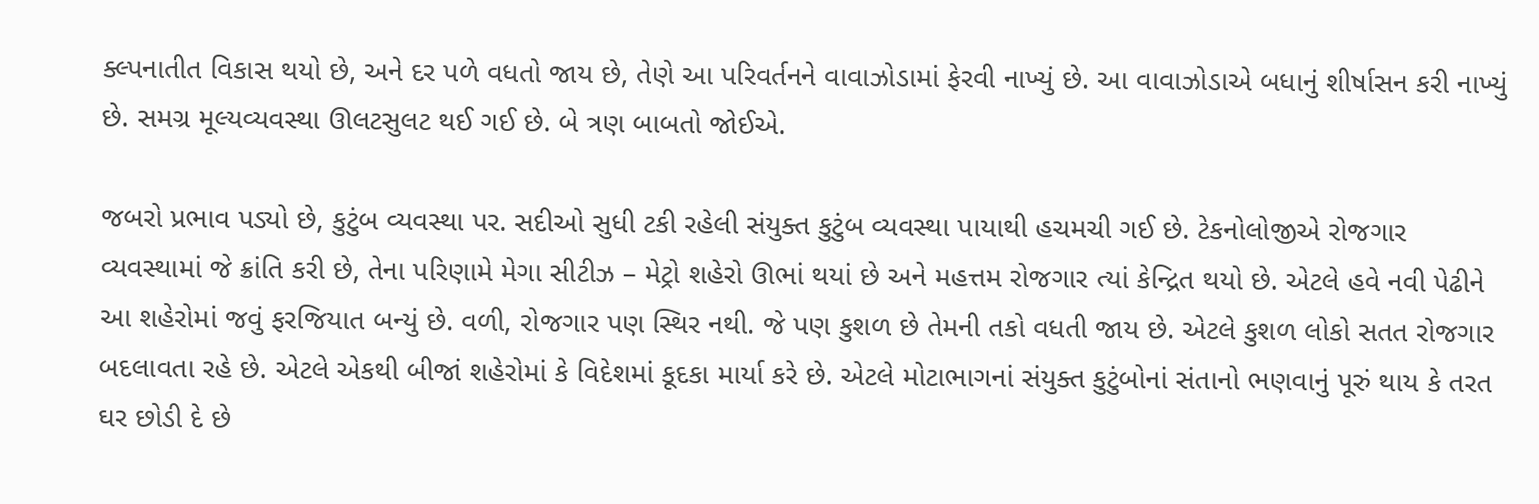ક્લ્પનાતીત વિકાસ થયો છે, અને દર પળે વધતો જાય છે, તેણે આ પરિવર્તનને વાવાઝોડામાં ફેરવી નાખ્યું છે. આ વાવાઝોડાએ બધાનું શીર્ષાસન કરી નાખ્યું છે. સમગ્ર મૂલ્યવ્યવસ્થા ઊલટસુલટ થઈ ગઈ છે. બે ત્રણ બાબતો જોઈએ.

જબરો પ્રભાવ પડ્યો છે, કુટુંબ વ્યવસ્થા પર. સદીઓ સુધી ટકી રહેલી સંયુક્ત કુટુંબ વ્યવસ્થા પાયાથી હચમચી ગઈ છે. ટેકનોલોજીએ રોજગાર વ્યવસ્થામાં જે ક્રાંતિ કરી છે, તેના પરિણામે મેગા સીટીઝ – મેટ્રો શહેરો ઊભાં થયાં છે અને મહત્તમ રોજગાર ત્યાં કેન્દ્રિત થયો છે. એટલે હવે નવી પેઢીને આ શહેરોમાં જવું ફરજિયાત બન્યું છે. વળી, રોજગાર પણ સ્થિર નથી. જે પણ કુશળ છે તેમની તકો વધતી જાય છે. એટલે કુશળ લોકો સતત રોજગાર બદલાવતા રહે છે. એટલે એકથી બીજાં શહેરોમાં કે વિદેશમાં કૂદકા માર્યા કરે છે. એટલે મોટાભાગનાં સંયુક્ત કુટુંબોનાં સંતાનો ભણવાનું પૂરું થાય કે તરત ઘર છોડી દે છે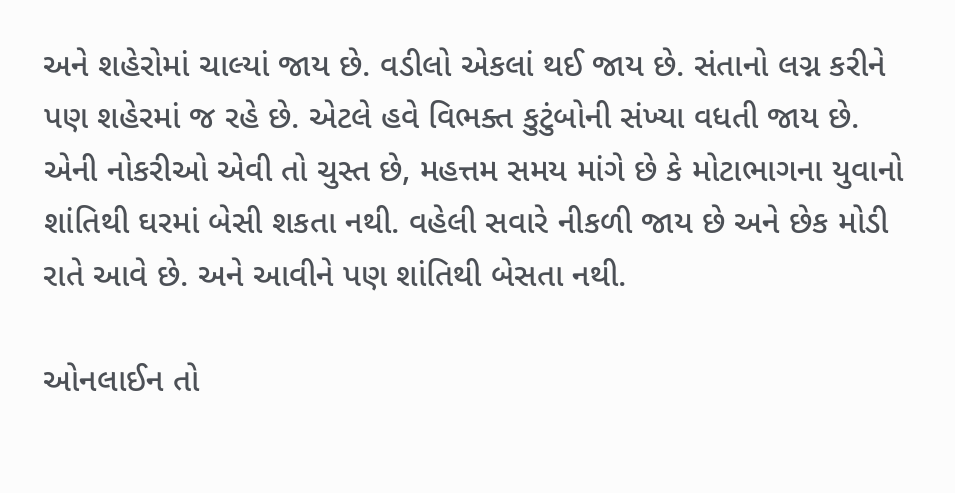અને શહેરોમાં ચાલ્યાં જાય છે. વડીલો એકલાં થઈ જાય છે. સંતાનો લગ્ન કરીને પણ શહેરમાં જ રહે છે. એટલે હવે વિભક્ત કુટુંબોની સંખ્યા વધતી જાય છે. એની નોકરીઓ એવી તો ચુસ્ત છે, મહત્તમ સમય માંગે છે કે મોટાભાગના યુવાનો શાંતિથી ઘરમાં બેસી શકતા નથી. વહેલી સવારે નીકળી જાય છે અને છેક મોડી રાતે આવે છે. અને આવીને પણ શાંતિથી બેસતા નથી.

ઓનલાઈન તો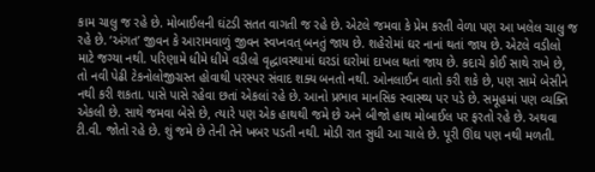કામ ચાલુ જ રહે છે. મોબાઈલની ઘંટડી સતત વાગતી જ રહે છે. એટલે જમવા કે પ્રેમ કરતી વેળા પણ આ ખલેલ ચાલુ જ રહે છે. ‘અંગત’ જીવન કે આરામવાળું જીવન સ્વપ્નવત્ બનતું જાય છે. શહેરોમાં ઘર નાનાં થતાં જાય છે. એટલે વડીલો માટે જગ્યા નથી. પરિણામે ધીમે ધીમે વડીલો વૃદ્ધાવસ્થામાં ઘરડાં ઘરોમાં દાખલ થતાં જાય છે. કદાચે કોઈ સાથે રાખે છે, તો નવી પેઢી ટેકનોલોજીગ્રસ્ત હોવાથી પરસ્પર સંવાદ શક્ય બનતો નથી. ઓનલાઈન વાતો કરી શકે છે, પણ સામે બેસીને નથી કરી શકતા. પાસે પાસે રહેવા છતાં એકલાં રહે છે. આનો પ્રભાવ માનસિક સ્વાસ્થ્ય પર પડે છે. સમૂહમાં પણ વ્યક્તિ એકલી છે. સાથે જમવા બેસે છે, ત્યારે પણ એક હાથથી જમે છે અને બીજો હાથ મોબાઈલ પર ફરતો રહે છે. અથવા ટી.વી. જોતો રહે છે. શું જમે છે તેની તેને ખબર પડતી નથી. મોડી રાત સુધી આ ચાલે છે. પૂરી ઊંઘ પણ નથી મળતી.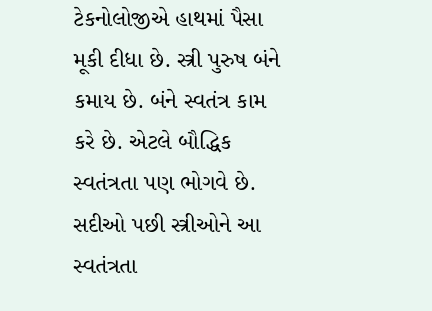ટેકનોલોજીએ હાથમાં પૈસા મૂકી દીધા છે. સ્ત્રી પુરુષ બંને કમાય છે. બંને સ્વતંત્ર કામ કરે છે. એટલે બૌદ્ધિક સ્વતંત્રતા પણ ભોગવે છે. સદીઓ પછી સ્ત્રીઓને આ સ્વતંત્રતા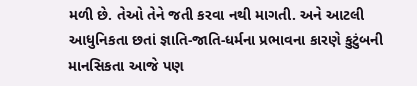મળી છે. તેઓ તેને જતી કરવા નથી માગતી. અને આટલી આધુનિકતા છતાં જ્ઞાતિ-જાતિ-ધર્મના પ્રભાવના કારણે કુટુંબની માનસિકતા આજે પણ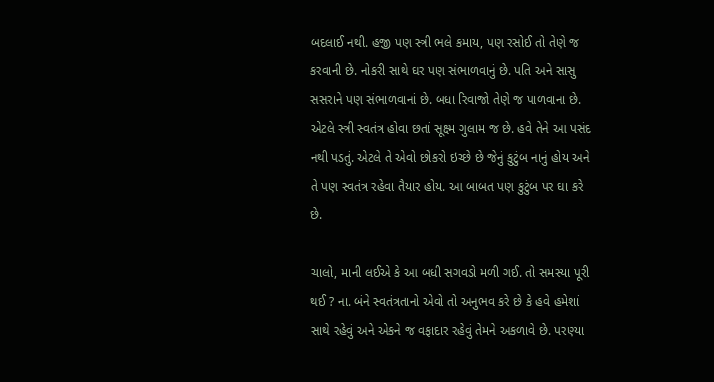બદલાઈ નથી. હજી પણ સ્ત્રી ભલે કમાય, પણ રસોઈ તો તેણે જ કરવાની છે. નોકરી સાથે ઘર પણ સંભાળવાનું છે. પતિ અને સાસુ સસરાને પણ સંભાળવાનાં છે. બધા રિવાજો તેણે જ પાળવાના છે. એટલે સ્ત્રી સ્વતંત્ર હોવા છતાં સૂક્ષ્મ ગુલામ જ છે. હવે તેને આ પસંદ નથી પડતું. એટલે તે એવો છોકરો ઇચ્છે છે જેનું કુટુંબ નાનું હોય અને તે પણ સ્વતંત્ર રહેવા તૈયાર હોય. આ બાબત પણ કુટુંબ પર ઘા કરે છે.

ચાલો, માની લઈએ કે આ બધી સગવડો મળી ગઈ. તો સમસ્યા પૂરી થઈ ? ના. બંને સ્વતંત્રતાનો એવો તો અનુભવ કરે છે કે હવે હમેશાં સાથે રહેવું અને એકને જ વફાદાર રહેવું તેમને અકળાવે છે. પરણ્યા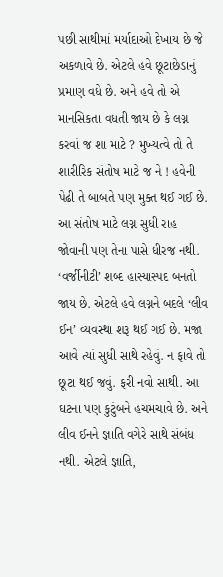પછી સાથીમાં મર્યાદાઓ દેખાય છે જે અકળાવે છે. એટલે હવે છૂટાછેડાનું પ્રમાણ વધે છે. અને હવે તો એ માનસિકતા વધતી જાય છે કે લગ્ન કરવાં જ શા માટે ? મુખ્યત્વે તો તે શારીરિક સંતોષ માટે જ ને ! હવેની પેઢી તે બાબતે પણ મુક્ત થઈ ગઈ છે. આ સંતોષ માટે લગ્ન સુધી રાહ જોવાની પણ તેના પાસે ધીરજ નથી. ‘વર્જીનીટી’ શબ્દ હાસ્યાસ્પદ બનતો જાય છે. એટલે હવે લગ્નને બદલે ‘લીવ ઈન’ વ્યવસ્થા શરૂ થઈ ગઈ છે. મજા આવે ત્યાં સુધી સાથે રહેવું. ન ફાવે તો છૂટા થઈ જવું. ફરી નવો સાથી. આ ઘટના પણ કુટુંબને હચમચાવે છે. અને લીવ ઈનને જ્ઞાતિ વગેરે સાથે સંબંધ નથી. એટલે જ્ઞાતિ,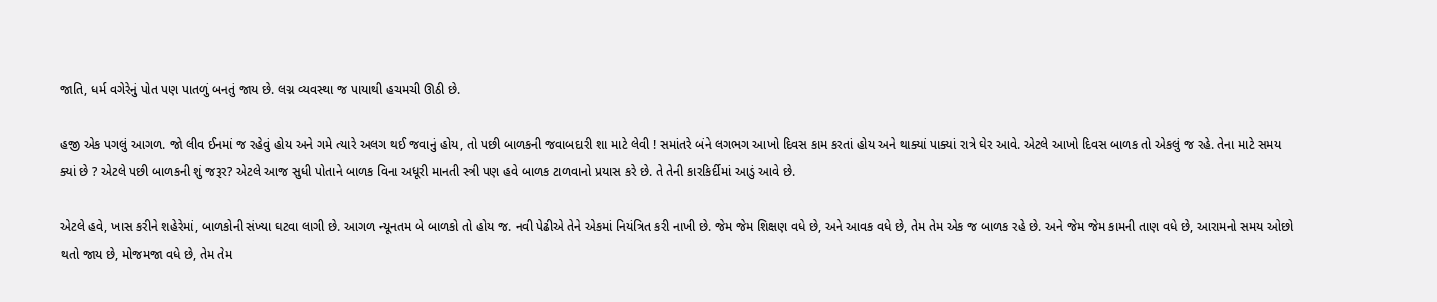જાતિ, ધર્મ વગેરેનું પોત પણ પાતળું બનતું જાય છે. લગ્ન વ્યવસ્થા જ પાયાથી હચમચી ઊઠી છે.

હજી એક પગલું આગળ. જો લીવ ઈનમાં જ રહેવું હોય અને ગમે ત્યારે અલગ થઈ જવાનું હોય, તો પછી બાળકની જવાબદારી શા માટે લેવી ! સમાંતરે બંને લગભગ આખો દિવસ કામ કરતાં હોય અને થાક્યાં પાક્યાં રાત્રે ઘેર આવે. એટલે આખો દિવસ બાળક તો એકલું જ રહે. તેના માટે સમય ક્યાં છે ? એટલે પછી બાળકની શું જરૂર? એટલે આજ સુધી પોતાને બાળક વિના અધૂરી માનતી સ્ત્રી પણ હવે બાળક ટાળવાનો પ્રયાસ કરે છે. તે તેની કારકિર્દીમાં આડું આવે છે.

એટલે હવે, ખાસ કરીને શહેરેમાં, બાળકોની સંખ્યા ઘટવા લાગી છે. આગળ ન્યૂનતમ બે બાળકો તો હોય જ. નવી પેઢીએ તેને એકમાં નિયંત્રિત કરી નાખી છે. જેમ જેમ શિક્ષણ વધે છે, અને આવક વધે છે, તેમ તેમ એક જ બાળક રહે છે. અને જેમ જેમ કામની તાણ વધે છે, આરામનો સમય ઓછો થતો જાય છે, મોજમજા વધે છે, તેમ તેમ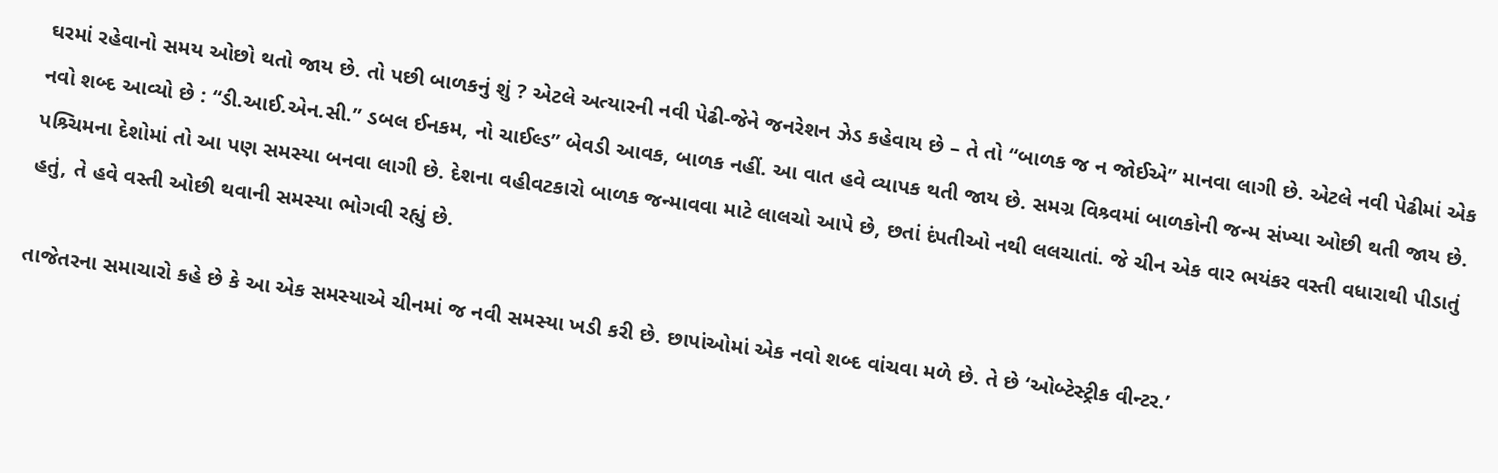ઘરમાં રહેવાનો સમય ઓછો થતો જાય છે. તો પછી બાળકનું શું ? એટલે અત્યારની નવી પેઢી-જેને જનરેશન ઝેડ કહેવાય છે – તે તો “બાળક જ ન જોઈએ” માનવા લાગી છે. એટલે નવી પેઢીમાં એક નવો શબ્દ આવ્યો છે : “ડી.આઈ.એન.સી.” ડબલ ઈનકમ, નો ચાઈલ્ડ” બેવડી આવક, બાળક નહીં. આ વાત હવે વ્યાપક થતી જાય છે. સમગ્ર વિશ્ર્વમાં બાળકોની જન્મ સંખ્યા ઓછી થતી જાય છે. પશ્ર્ચિમના દેશોમાં તો આ પણ સમસ્યા બનવા લાગી છે. દેશના વહીવટકારો બાળક જન્માવવા માટે લાલચો આપે છે, છતાં દંપતીઓ નથી લલચાતાં. જે ચીન એક વાર ભયંકર વસ્તી વધારાથી પીડાતું હતું, તે હવે વસ્તી ઓછી થવાની સમસ્યા ભોગવી રહ્યું છે.

તાજેતરના સમાચારો કહે છે કે આ એક સમસ્યાએ ચીનમાં જ નવી સમસ્યા ખડી કરી છે. છાપાંઓમાં એક નવો શબ્દ વાંચવા મળે છે. તે છે ‘ઓબ્ટેસ્ટ્રીક વીન્ટર.’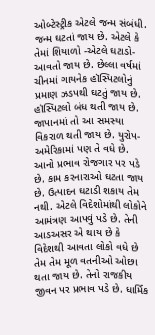ઓબ્ટેસ્ટ્રીક એટલે જન્મ સંબંધી. જન્મ ઘટતાં જાય છે. એટલે કે તેમાં શિયાળો -એટલે ઘટાડો- આવતો જાય છે. છેલ્લા વર્ષમાં ચીનમાં ગાયનેક હૉસ્પિટલોનું પ્રમાણ ઝડપથી ઘટતું જાય છે. હૉસ્પિટલો બંધ થતી જાય છે. જાપાનમાં તો આ સમસ્યા વિકરાળ થતી જાય છે. યુરોપ-અમેરિકામાં પણ તે વધે છે. આનો પ્રભાવ રોજગાર પર પડે છે. કામ કરનારાઓ ઘટતા જાય છે. ઉત્પાદન ઘટાડી શકાય તેમ નથી. એટલે વિદેશોમાંથી લોકોને આમંત્રણ આપવું પડે છે. તેની આડઅસર એ થાય છે કે વિદેશથી આવતા લોકો વધે છે તેમ તેમ મૂળ વતનીઓ ઓછા થતા જાય છે. તેનો રાજકીય જીવન પર પ્રભાવ પડે છે. ધાર્મિક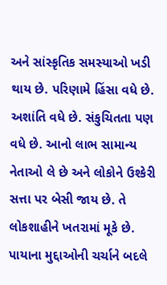અને સાંસ્કૃતિક સમસ્યાઓ ખડી થાય છે. પરિણામે હિંસા વધે છે. અશાંતિ વધે છે. સંકુચિતતા પણ વધે છે. આનો લાભ સામાન્ય નેતાઓ લે છે અને લોકોને ઉશ્કેરી સત્તા પર બેસી જાય છે. તે લોકશાહીને ખતરામાં મૂકે છે. પાયાના મુદ્દાઓની ચર્ચાને બદલે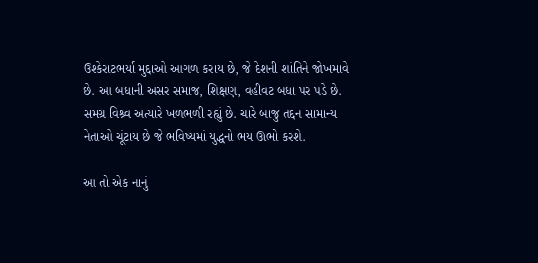ઉશ્કેરાટભર્યા મુદ્દાઓ આગળ કરાય છે, જે દેશની શાંતિને જોખમાવે છે. આ બધાની અસર સમાજ, શિક્ષણ, વહીવટ બધા પર પડે છે. સમગ્ર વિશ્ર્વ અત્યારે ખળભળી રહ્યું છે. ચારે બાજુ તદ્દન સામાન્ય નેતાઓ ચૂંટાય છે જે ભવિષ્યમાં યુદ્ધનો ભય ઊભો કરશે.

આ તો એક નાનું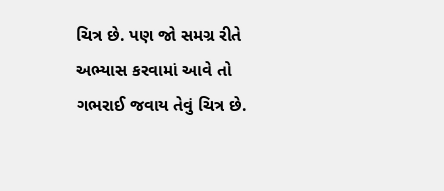ચિત્ર છે. પણ જો સમગ્ર રીતે અભ્યાસ કરવામાં આવે તો ગભરાઈ જવાય તેવું ચિત્ર છે.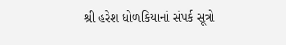શ્રી હરેશ ધોળકિયાનાં સંપર્ક સૂત્રો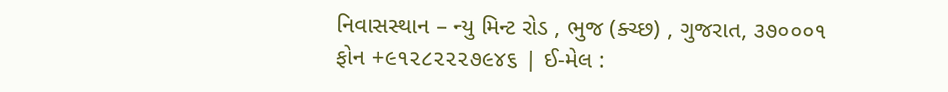નિવાસસ્થાન – ન્યુ મિન્ટ રોડ , ભુજ (ક્ચ્છ) , ગુજરાત, ૩૭૦૦૦૧
ફોન +૯૧૨૮૨૨૨૭૯૪૬ | ઈ-મેલ :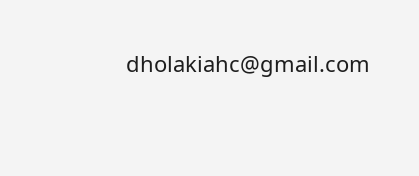dholakiahc@gmail.com